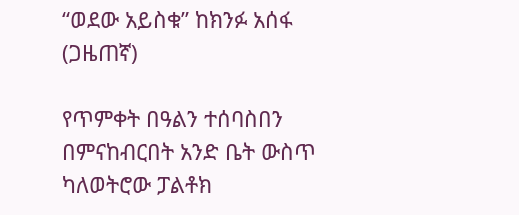“ወደው አይስቁ” ከክንፉ አሰፋ (ጋዜጠኛ)

የጥምቀት በዓልን ተሰባስበን በምናከብርበት አንድ ቤት ውስጥ ካለወትሮው ፓልቶክ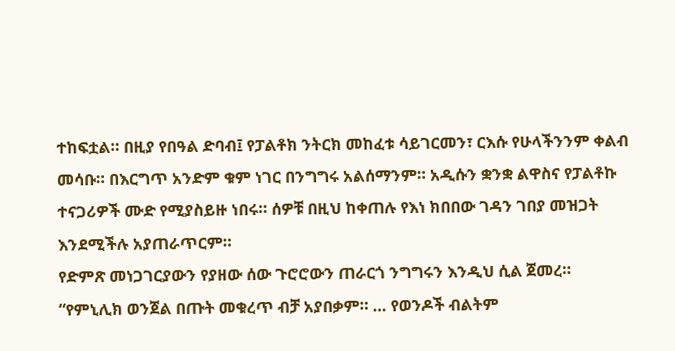ተከፍቷል። በዚያ የበዓል ድባብ፤ የፓልቶክ ንትርክ መከፈቱ ሳይገርመን፣ ርእሱ የሁላችንንም ቀልብ መሳቡ። በእርግጥ አንድም ቁም ነገር በንግግሩ አልሰማንም። አዲሱን ቋንቋ ልዋስና የፓልቶኩ ተናጋሪዎች ሙድ የሚያስይዙ ነበሩ። ሰዎቹ በዚህ ከቀጠሉ የእነ ክበበው ገዳን ገበያ መዝጋት እንደሚችሉ አያጠራጥርም።
የድምጽ መነጋገርያውን የያዘው ሰው ጉሮሮውን ጠራርጎ ንግግሩን እንዲህ ሲል ጀመረ። “የምኒሊክ ወንጀል በጡት መቁረጥ ብቻ አያበቃም። … የወንዶች ብልትም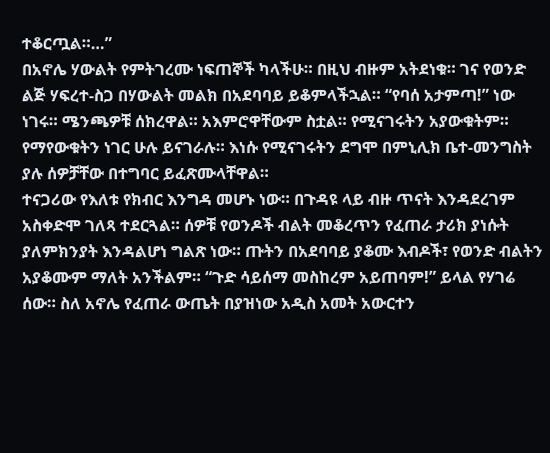ተቆርጧል።…”
በአኖሌ ሃውልት የምትገረሙ ነፍጠኞች ካላችሁ። በዚህ ብዙም አትደነቁ። ገና የወንድ ልጅ ሃፍረተ-ስጋ በሃውልት መልክ በአደባባይ ይቆምላችኋል። “የባሰ አታምጣ!” ነው ነገሩ። ሜንጫዎቹ ሰክረዋል። አእምሮዋቸውም ስቷል። የሚናገሩትን አያውቁትም። የማየውቁትን ነገር ሁሉ ይናገራሉ። እነሱ የሚናገሩትን ደግሞ በምኒሊክ ቤተ-መንግስት ያሉ ሰዎቻቸው በተግባር ይፈጽሙላቸዋል።
ተናጋሪው የእለቱ የክብር እንግዳ መሆኑ ነው። በጉዳዩ ላይ ብዙ ጥናት እንዳደረገም አስቀድሞ ገለጻ ተደርጓል። ሰዎቹ የወንዶች ብልት መቆረጥን የፈጠራ ታሪክ ያነሱት ያለምክንያት እንዳልሆነ ግልጽ ነው። ጡትን በአደባባይ ያቆሙ እብዶች፣ የወንድ ብልትን አያቆሙም ማለት አንችልም። “ጉድ ሳይሰማ መስከረም አይጠባም!” ይላል የሃገሬ ሰው። ስለ አኖሌ የፈጠራ ውጤት በያዝነው አዲስ አመት አውርተን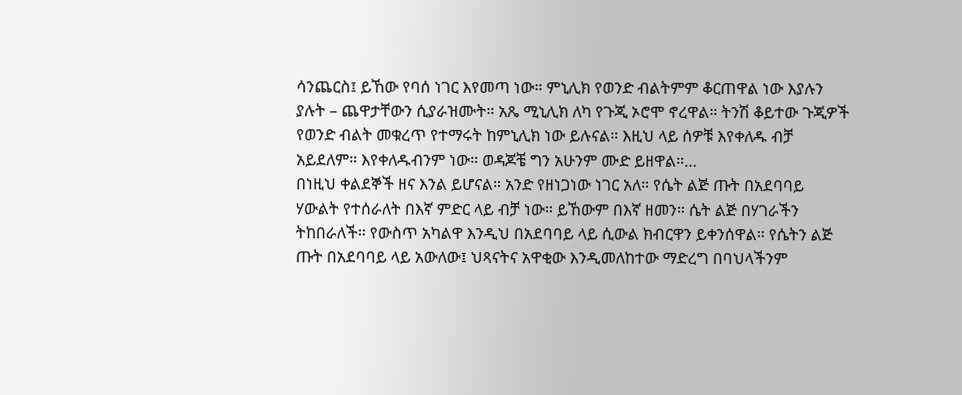ሳንጨርስ፤ ይኸው የባሰ ነገር እየመጣ ነው። ምኒሊክ የወንድ ብልትምም ቆርጠዋል ነው እያሉን ያሉት – ጨዋታቸውን ሲያራዝሙት። አጼ ሚኒሊክ ለካ የጉጂ ኦሮሞ ኖረዋል። ትንሽ ቆይተው ጉጂዎች የወንድ ብልት መቁረጥ የተማሩት ከምኒሊክ ነው ይሉናል። እዚህ ላይ ሰዎቹ እየቀለዱ ብቻ አይደለም። እየቀለዱብንም ነው። ወዳጆቼ ግን አሁንም ሙድ ይዘዋል።…
በነዚህ ቀልደኞች ዘና እንል ይሆናል። አንድ የዘነጋነው ነገር አለ። የሴት ልጅ ጡት በአደባባይ ሃውልት የተሰራለት በእኛ ምድር ላይ ብቻ ነው። ይኸውም በእኛ ዘመን። ሴት ልጅ በሃገራችን ትከበራለች። የውስጥ አካልዋ እንዲህ በአደባባይ ላይ ሲውል ክብርዋን ይቀንሰዋል። የሴትን ልጅ ጡት በአደባባይ ላይ አውለው፤ ህጻናትና አዋቂው እንዲመለከተው ማድረግ በባህላችንም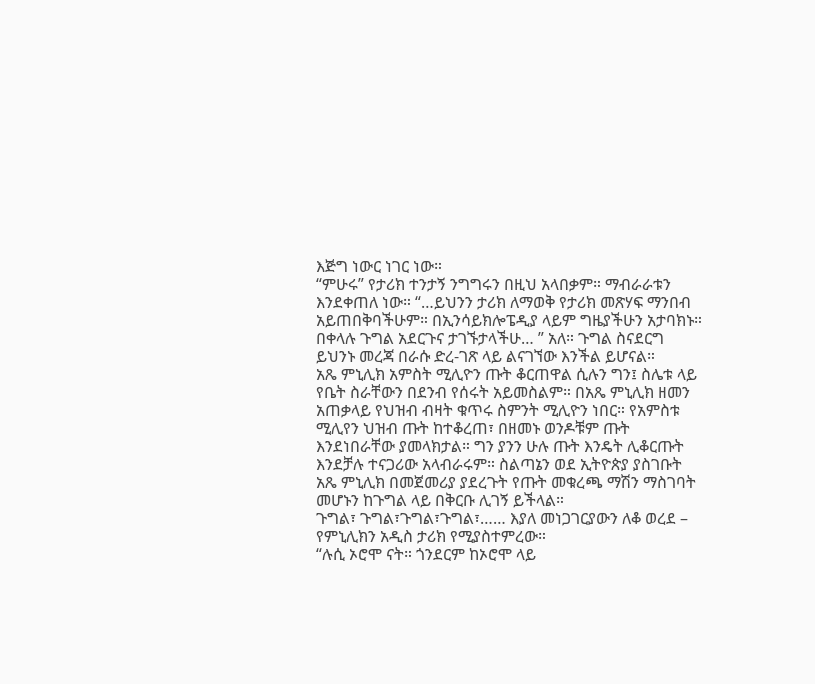እጅግ ነውር ነገር ነው።
“ምሁሩ” የታሪክ ተንታኝ ንግግሩን በዚህ አላበቃም። ማብራራቱን እንደቀጠለ ነው። “…ይህንን ታሪክ ለማወቅ የታሪክ መጽሃፍ ማንበብ አይጠበቅባችሁም። በኢንሳይክሎፔዲያ ላይም ግዜያችሁን አታባክኑ። በቀላሉ ጉግል አደርጉና ታገኙታላችሁ… ” አለ። ጉግል ስናደርግ ይህንኑ መረጃ በራሱ ድረ-ገጽ ላይ ልናገኘው እንችል ይሆናል።
አጼ ምኒሊክ አምስት ሚሊዮን ጡት ቆርጠዋል ሲሉን ግን፤ ስሌቱ ላይ የቤት ስራቸውን በደንብ የሰሩት አይመስልም። በአጼ ምኒሊክ ዘመን አጠቃላይ የህዝብ ብዛት ቁጥሩ ስምንት ሚሊዮን ነበር። የአምስቱ ሚሊየን ህዝብ ጡት ከተቆረጠ፣ በዘመኑ ወንዶቹም ጡት እንደነበራቸው ያመላክታል። ግን ያንን ሁሉ ጡት እንዴት ሊቆርጡት እንደቻሉ ተናጋሪው አላብራሩም። ስልጣኔን ወደ ኢትዮጵያ ያስገቡት አጼ ምኒሊክ በመጀመሪያ ያደረጉት የጡት መቁረጫ ማሽን ማስገባት መሆኑን ከጉግል ላይ በቅርቡ ሊገኝ ይችላል።
ጉግል፣ ጉግል፣ጉግል፣ጉግል፣…… እያለ መነጋገርያውን ለቆ ወረደ – የምኒሊክን አዲስ ታሪክ የሚያስተምረው።
“ሉሲ ኦሮሞ ናት። ጎንደርም ከኦሮሞ ላይ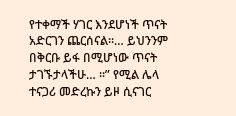የተቀማች ሃገር እንደሆነች ጥናት አድርገን ጨርሰናል።… ይህንንም በቅርቡ ይፋ በሚሆነው ጥናት ታገኙታላችሁ… ።” የሚል ሌላ ተናጋሪ መድረኩን ይዞ ሲናገር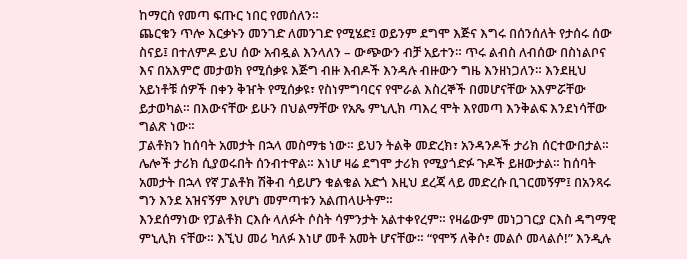ከማርስ የመጣ ፍጡር ነበር የመሰለን።
ጨርቁን ጥሎ እርቃኑን መንገድ ለመንገድ የሚሄድ፤ ወይንም ደግሞ እጅና እግሩ በሰንሰለት የታሰሩ ሰው ስናይ፤ በተለምዶ ይህ ሰው አብዷል እንላለን – ውጭውን ብቻ አይተን። ጥሩ ልብስ ለብሰው በስነልቦና እና በአእምሮ መታወክ የሚሰቃዩ እጅግ ብዙ እብዶች እንዳሉ ብዙውን ግዜ እንዘነጋለን። እንደዚህ አይነቶቹ ሰዎች በቀን ቅዠት የሚሰቃዩ፣ የስነምግባርና የሞራል እስረኞች በመሆናቸው አእምሯቸው ይታወካል። በእውናቸው ይሁን በህልማቸው የአጼ ምኒሊክ ጣእረ ሞት እየመጣ እንቅልፍ እንደነሳቸው ግልጽ ነው።
ፓልቶክን ከሰባት አመታት በኋላ መስማቴ ነው። ይህን ትልቅ መድረክ፣ አንዳንዶች ታሪክ ሰርተውበታል። ሌሎች ታሪክ ሲያወሩበት ሰንብተዋል። እነሆ ዛሬ ደግሞ ታሪክ የሚያጎድፉ ጉዶች ይዘውታል። ከሰባት አመታት በኋላ የኛ ፓልቶክ ሽቅብ ሳይሆን ቁልቁል አድጎ እዚህ ደረጃ ላይ መድረሱ ቢገርመኝም፤ በአንጻሩ ግን እንደ አዝናኝም እየሆነ መምጣቱን አልጠላሁትም።
እንደሰማነው የፓልቶክ ርእሱ ላለፉት ሶስት ሳምንታት አልተቀየረም። የዛሬውም መነጋገርያ ርእስ ዳግማዊ ምኒሊክ ናቸው። እኚህ መሪ ካለፉ እነሆ መቶ አመት ሆናቸው። “የሞኝ ለቅሶ፣ መልሶ መላልሶ!” እንዲሉ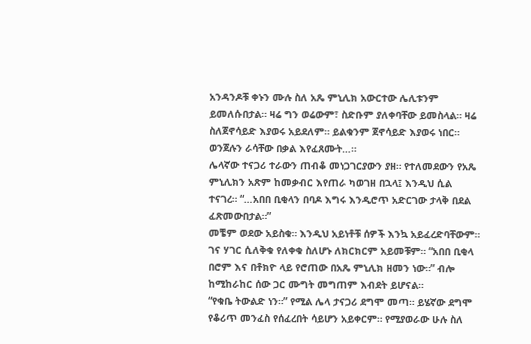አንዳንዶቹ ቀኑን ሙሉ ስለ አጼ ምኒሊክ አውርተው ሌሊቱንም ይመለሱበታል። ዛሬ ግን ወሬውም፣ ስድቡም ያለቀባቸው ይመስላል። ዛሬ ስለጀኖሳይድ እያወሩ አይደለም። ይልቁንም ጀኖሳይድ እያወሩ ነበር። ወንጀሉን ራሳቸው በቃል እየፈጸሙት…።
ሌላኛው ተናጋሪ ተራውን ጠብቆ መነጋገርያውን ያዘ። የተለመደውን የአጼ ምኒሊክን አጽም ከመቃብር እየጠራ ካወገዘ በኋላ፤ እንዲህ ሲል ተናገረ። “…አበበ ቢቂላን በባዶ እግሩ እንዲሮጥ አድርገው ታላቅ በደል ፈጽመውበታል።”
መቼም ወደው አይስቁ። እንዲህ አይነቶቹ ሰዎች እንኳ አይፈረድባቸውም። ገና ሃገር ሲለቅቁ የለቀቁ ስለሆኑ ለክርክርም አይመቹም። “አበበ ቢቂላ በሮም እና በቶክዮ ላይ የሮጠው በአጼ ምኒሊክ ዘመን ነው።” ብሎ ከሚከራከር ሰው ጋር ሙግት መግጠም እብደት ይሆናል።
“የቁቤ ትውልድ ነን።” የሚል ሌላ ታናጋሪ ደግሞ መጣ። ይሄኛው ደግሞ የቆሪጥ መንፈስ የሰፈረበት ሳይሆን አይቀርም። የሚያወራው ሁሉ ስለ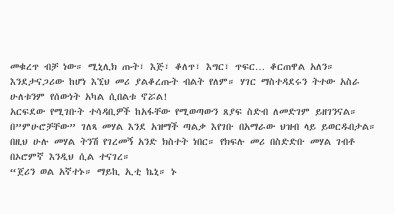መቁረጥ ብቻ ነው። ሚኒሊክ ጡት፣ እጅ፣ ቆለጥ፣ እግር፣ ጥፍር… ቆርጠዋል አለን። እንደታናጋሪው ከሆነ እኚህ መሪ ያልቆረጡት ብልት የለም። ሃገር ማስተዳደሩን ትተው አስራ ሁለቱንም የሰውነት አካል ሲበልቱ ኖሯል!
አርፍደው የሚገቡት ተሳዳቢዎች ከአፋቸው የሚወጣውን ጸያፍ ስድብ ለመድገም ይዘገንናል። በ”ምሁሮቻቸው” ገለጻ መሃል እንደ አዝማች ጣልቃ እየገቡ በአማራው ህዝብ ላይ ይወርዱበታል። በዚህ ሁሉ መሃል ትንሽ የገረመኝ አንድ ክስተት ነበር። የክፍሉ መሪ በስድድቡ መሃል ገብቶ በኦሮምኛ እንዲህ ሲል ተናገረ።
“ጀሪን ወል አኛተኑ። ማይኪ ኢቲ ኬኒ። ኑ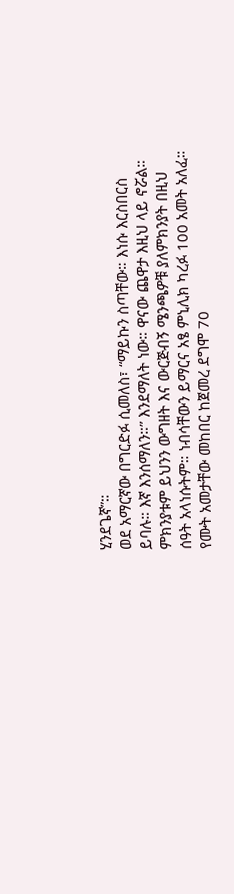ሂንደጌኛ”።
ወደ አማርኛው በግርድፉ ሲመለስ፣ “ማይኩን ስጣቸው። እነሱ እርስበርስ ይባሉ። እኛ እንሰማለን።” እንደማለት ነው። ዋናው ጨዋታ እዚህ ላይ ኖሯል። ምክንያቱም ይህንን ውግዘት እና ውርጅብኝ ሜንጫዎቹ ያለምክንያት በዚህ ሰዓት አላነሱትም። ነብሳቸውን ይማርና አፄ ምኒሊክ ካረፉ 100 አመት አለፈ። የሙት አመታቸው መከበር ከጀመረ ደግሞ 70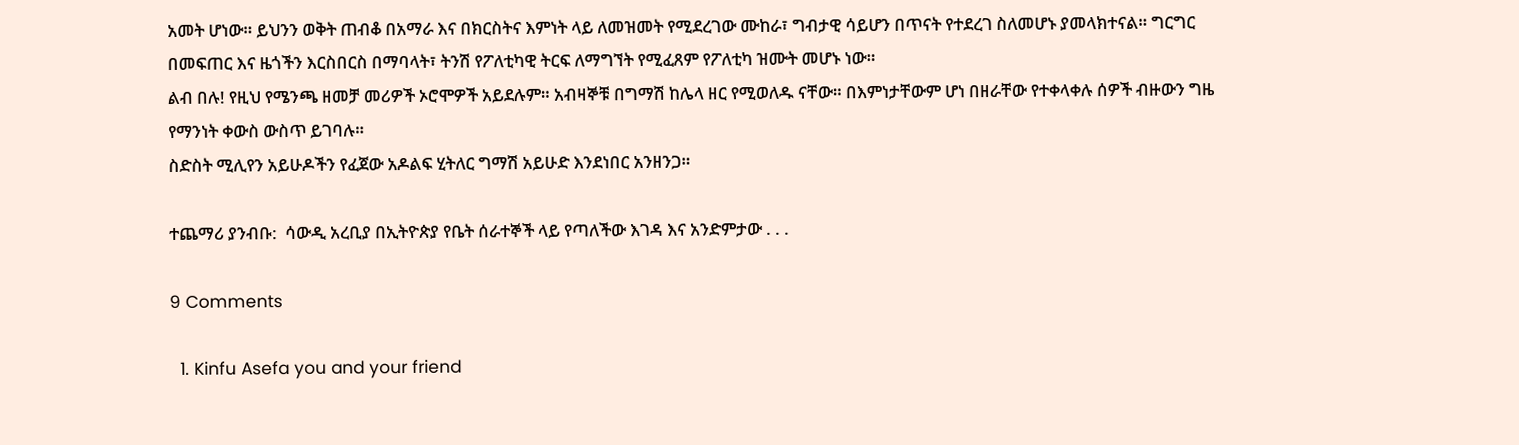አመት ሆነው። ይህንን ወቅት ጠብቆ በአማራ እና በክርስትና እምነት ላይ ለመዝመት የሚደረገው ሙከራ፣ ግብታዊ ሳይሆን በጥናት የተደረገ ስለመሆኑ ያመላክተናል። ግርግር በመፍጠር እና ዜጎችን እርስበርስ በማባላት፣ ትንሽ የፖለቲካዊ ትርፍ ለማግኘት የሚፈጸም የፖለቲካ ዝሙት መሆኑ ነው።
ልብ በሉ! የዚህ የሜንጫ ዘመቻ መሪዎች ኦሮሞዎች አይደሉም። አብዛኞቹ በግማሽ ከሌላ ዘር የሚወለዱ ናቸው። በእምነታቸውም ሆነ በዘራቸው የተቀላቀሉ ሰዎች ብዙውን ግዜ የማንነት ቀውስ ውስጥ ይገባሉ።
ስድስት ሚሊየን አይሁዶችን የፈጀው አዶልፍ ሂትለር ግማሽ አይሁድ እንደነበር አንዘንጋ።

ተጨማሪ ያንብቡ:  ሳውዲ አረቢያ በኢትዮጵያ የቤት ሰራተኞች ላይ የጣለችው እገዳ እና አንድምታው . . .

9 Comments

  1. Kinfu Asefa you and your friend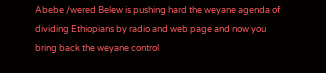Abebe /wered Belew is pushing hard the weyane agenda of dividing Ethiopians by radio and web page and now you bring back the weyane control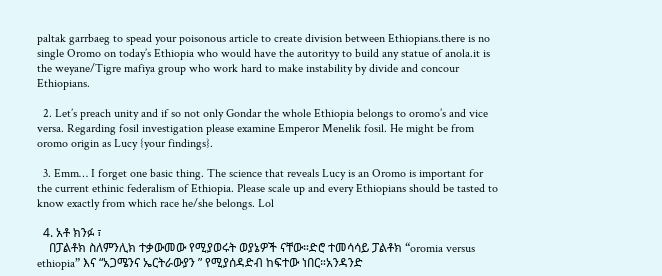paltak garrbaeg to spead your poisonous article to create division between Ethiopians.there is no single Oromo on today’s Ethiopia who would have the autorityy to build any statue of anola.it is the weyane/Tigre mafiya group who work hard to make instability by divide and concour Ethiopians.

  2. Let’s preach unity and if so not only Gondar the whole Ethiopia belongs to oromo’s and vice versa. Regarding fosil investigation please examine Emperor Menelik fosil. He might be from oromo origin as Lucy {your findings}.

  3. Emm… I forget one basic thing. The science that reveals Lucy is an Oromo is important for the current ethinic federalism of Ethiopia. Please scale up and every Ethiopians should be tasted to know exactly from which race he/she belongs. Lol

  4. አቶ ክንፉ ፣
    በፓልቶክ ስለምንሊክ ተቃውመው የሚያወሩት ወያኔዎች ናቸው።ድሮ ተመሳሳይ ፓልቶክ “oromia versus ethiopia” እና “አጋሜንና ኤርትራውያን ” የሚያሰዳድብ ከፍተው ነበር።አንዳንድ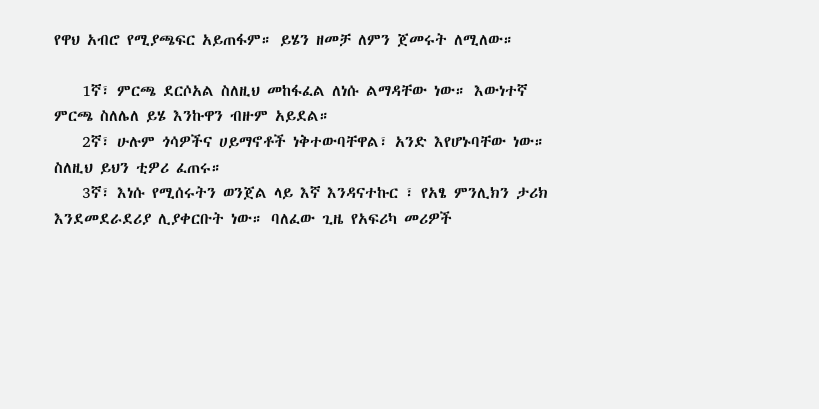የዋህ አብሮ የሚያጫፍር አይጠፋም። ይሄን ዘመቻ ለምን ጀመሩት ለሚለው።

    1ኛ፣ ምርጫ ደርሶአል ስለዚህ መከፋፈል ለነሱ ልማዳቸው ነው። እውነተኛ ምርጫ ስለሌለ ይሄ እንኩዋን ብዙም አይደል።
    2ኛ፣ ሁሉም ጎሳዎችና ሀይማኖቶች ነቅተውባቸዋል፣ አንድ እየሆኑባቸው ነው። ስለዚህ ይህን ቲዎሪ ፈጠሩ።
    3ኛ፣ እነሱ የሚሰሩትን ወንጀል ላይ እኛ እንዳናተኩር ፣ የአፄ ምንሊክን ታሪክ እንደመደራደሪያ ሊያቀርቡት ነው። ባለፈው ጊዜ የአፍሪካ መሪዎች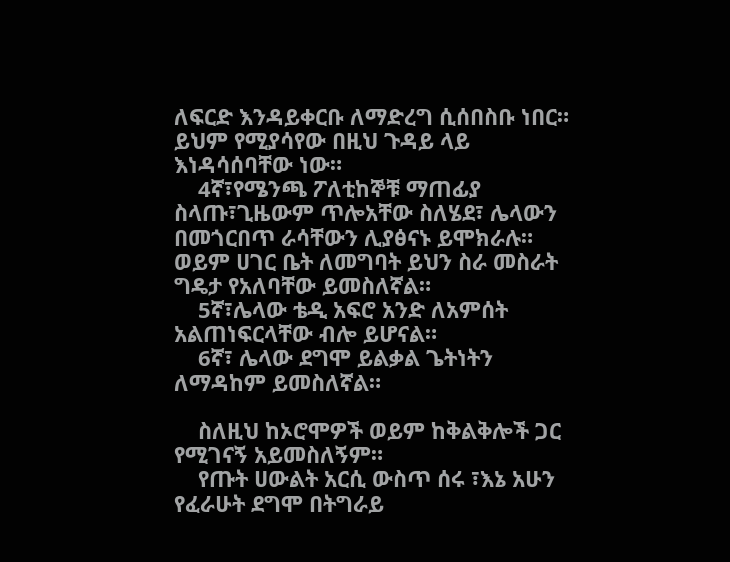ለፍርድ እንዳይቀርቡ ለማድረግ ሲሰበስቡ ነበር። ይህም የሚያሳየው በዚህ ጉዳይ ላይ እነዳሳሰባቸው ነው።
    4ኛ፣የሜንጫ ፖለቲከኞቹ ማጠፊያ ስላጡ፣ጊዜውም ጥሎአቸው ስለሄደ፣ ሌላውን በመጎርበጥ ራሳቸውን ሊያፅናኑ ይሞክራሉ። ወይም ሀገር ቤት ለመግባት ይህን ስራ መስራት ግዴታ የአለባቸው ይመስለኛል።
    5ኛ፣ሌላው ቴዲ አፍሮ አንድ ለአምሰት አልጠነፍርላቸው ብሎ ይሆናል።
    6ኛ፣ ሌላው ደግሞ ይልቃል ጌትነትን ለማዳከም ይመስለኛል።

    ስለዚህ ከኦሮሞዎች ወይም ከቅልቅሎች ጋር የሚገናኝ አይመስለኝም።
    የጡት ሀውልት አርሲ ውስጥ ሰሩ ፣እኔ አሁን የፈራሁት ደግሞ በትግራይ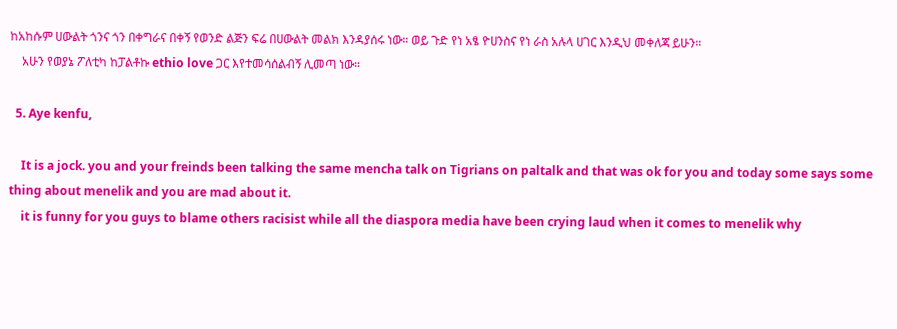ከአከሱም ሀውልት ጎንና ጎን በቀግራና በቀኝ የወንድ ልጅን ፍሬ በሀውልት መልክ እንዳያሰሩ ነው። ወይ ጉድ የነ አፄ ዮሀንስና የነ ራስ አሉላ ሀገር እንዲህ መቀለጃ ይሁን።
    አሁን የወያኔ ፖለቲካ ከፓልቶኩ ethio love ጋር እየተመሳሰልብኝ ሊመጣ ነው።

  5. Aye kenfu,

    It is a jock. you and your freinds been talking the same mencha talk on Tigrians on paltalk and that was ok for you and today some says some thing about menelik and you are mad about it.
    it is funny for you guys to blame others racisist while all the diaspora media have been crying laud when it comes to menelik why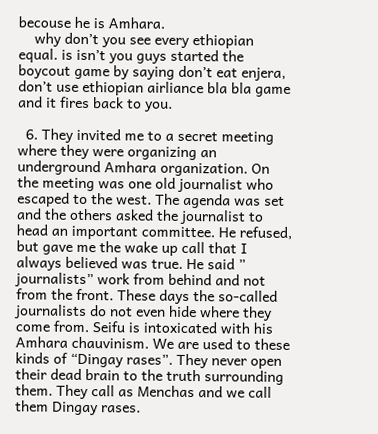becouse he is Amhara.
    why don’t you see every ethiopian equal. is isn’t you guys started the boycout game by saying don’t eat enjera, don’t use ethiopian airliance bla bla game and it fires back to you.

  6. They invited me to a secret meeting where they were organizing an underground Amhara organization. On the meeting was one old journalist who escaped to the west. The agenda was set and the others asked the journalist to head an important committee. He refused, but gave me the wake up call that I always believed was true. He said ” journalists” work from behind and not from the front. These days the so-called journalists do not even hide where they come from. Seifu is intoxicated with his Amhara chauvinism. We are used to these kinds of “Dingay rases”. They never open their dead brain to the truth surrounding them. They call as Menchas and we call them Dingay rases.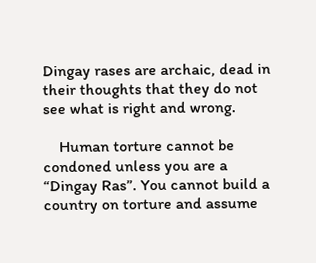Dingay rases are archaic, dead in their thoughts that they do not see what is right and wrong.

    Human torture cannot be condoned unless you are a “Dingay Ras”. You cannot build a country on torture and assume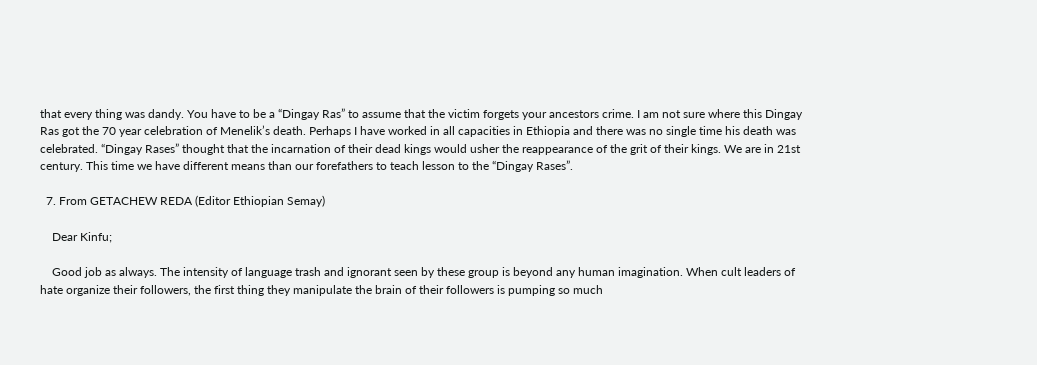that every thing was dandy. You have to be a “Dingay Ras” to assume that the victim forgets your ancestors crime. I am not sure where this Dingay Ras got the 70 year celebration of Menelik’s death. Perhaps I have worked in all capacities in Ethiopia and there was no single time his death was celebrated. “Dingay Rases” thought that the incarnation of their dead kings would usher the reappearance of the grit of their kings. We are in 21st century. This time we have different means than our forefathers to teach lesson to the “Dingay Rases”.

  7. From GETACHEW REDA (Editor Ethiopian Semay)

    Dear Kinfu;

    Good job as always. The intensity of language trash and ignorant seen by these group is beyond any human imagination. When cult leaders of hate organize their followers, the first thing they manipulate the brain of their followers is pumping so much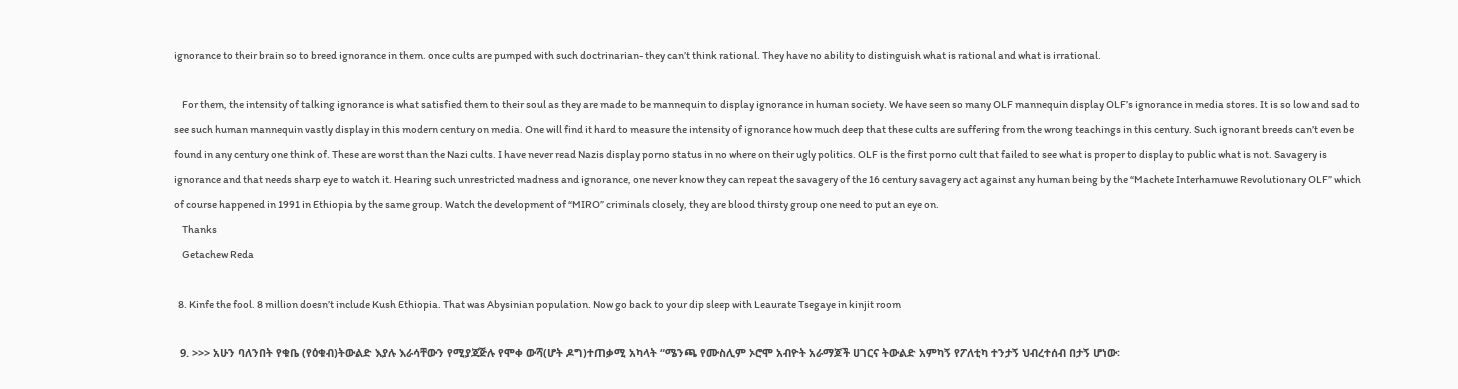ignorance to their brain so to breed ignorance in them. once cults are pumped with such doctrinarian- they can’t think rational. They have no ability to distinguish what is rational and what is irrational.

    For them, the intensity of talking ignorance is what satisfied them to their soul as they are made to be mannequin to display ignorance in human society. We have seen so many OLF mannequin display OLF’s ignorance in media stores. It is so low and sad to see such human mannequin vastly display in this modern century on media. One will find it hard to measure the intensity of ignorance how much deep that these cults are suffering from the wrong teachings in this century. Such ignorant breeds can’t even be found in any century one think of. These are worst than the Nazi cults. I have never read Nazis display porno status in no where on their ugly politics. OLF is the first porno cult that failed to see what is proper to display to public what is not. Savagery is ignorance and that needs sharp eye to watch it. Hearing such unrestricted madness and ignorance, one never know they can repeat the savagery of the 16 century savagery act against any human being by the “Machete Interhamuwe Revolutionary OLF” which of course happened in 1991 in Ethiopia by the same group. Watch the development of “MIRO” criminals closely, they are blood thirsty group one need to put an eye on.
    Thanks
    Getachew Reda

  8. Kinfe the fool. 8 million doesn’t include Kush Ethiopia. That was Abysinian population. Now go back to your dip sleep with Leaurate Tsegaye in kinjit room

  9. >>> አሁን ባለንበት የቁቤ (የዕቁብ)ትውልድ እያሉ እራሳቸውን የሚያጃጅሉ የሞቀ ውሻ(ሆት ዶግ)ተጠቃሚ አካላት “ሜንጫ የሙስሊም ኦሮሞ አብዮት አራማጆች ሀገርና ትውልድ አምካኝ የፖለቲካ ተንታኝ ህብረተሰብ በታኝ ሆነው፡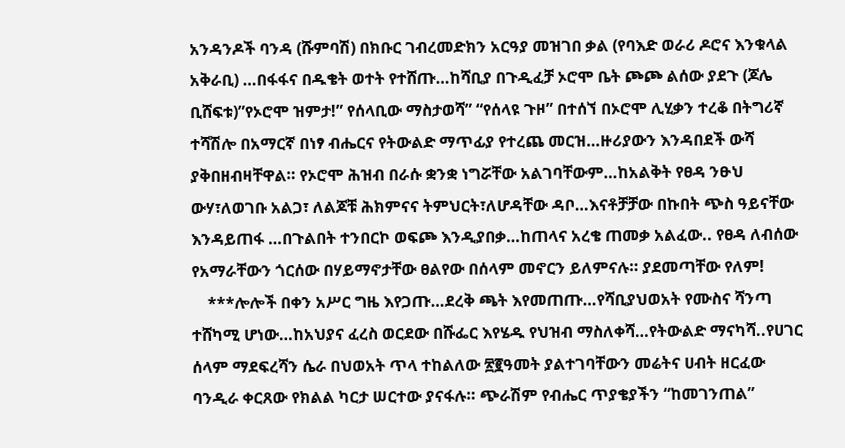አንዳንዶች ባንዳ (ሹምባሽ) በክቡር ገብረመድክን አርዓያ መዝገበ ቃል (የባእድ ወራሪ ዶሮና እንቁላል አቅራቢ) …በፋፋና በዱቄት ወተት የተሸጡ…ከሻቢያ በጉዲፈቻ ኦሮሞ ቤት ጮጮ ልሰው ያደጉ (ጆሌ ቢሸፍቱ)”የኦሮሞ ዝምታ!” የሰላቢው ማስታወሻ” “የሰላዩ ጉዞ” በተሰኘ በኦሮሞ ሊሂቃን ተረቆ በትግሪኛ ተሻሽሎ በአማርኛ በነፃ ብሔርና የትውልድ ማጥፊያ የተረጨ መርዝ…ዙሪያውን እንዳበደች ውሻ ያቅበዘብዛቸዋል። የኦሮሞ ሕዝብ በራሱ ቋንቋ ነግሯቸው አልገባቸውም…ከአልቅት የፀዳ ንፁህ ውሃ፣ለወገቡ አልጋ፣ ለልጆቹ ሕክምናና ትምህርት፣ለሆዳቸው ዳቦ…እናቶቻቻው በኩበት ጭስ ዓይናቸው እንዳይጠፋ …በጉልበት ተንበርኮ ወፍጮ እንዲያበቃ…ከጠላና አረቄ ጠመቃ አልፈው.. የፀዳ ለብሰው የአማራቸውን ጎርሰው በሃይማኖታቸው ፀልየው በሰላም መኖርን ይለምናሉ። ያደመጣቸው የለም!
    ***ሎሎች በቀን አሥር ግዜ እየጋጡ…ደረቅ ጫት እየመጠጡ…የሻቢያህወአት የሙስና ሻንጣ ተሸካሚ ሆነው…ከአህያና ፈረስ ወርደው በሹፌር እየሄዱ የህዝብ ማስለቀሻ…የትውልድ ማናካሻ..የሀገር ሰላም ማደፍረሻን ሴራ በህወአት ጥላ ተከልለው ፳፪ዓመት ያልተገባቸውን መሬትና ሀብት ዘርፈው ባንዲራ ቀርጸው የክልል ካርታ ሠርተው ያናፋሉ። ጭራሽም የብሔር ጥያቄያችን “ከመገንጠል”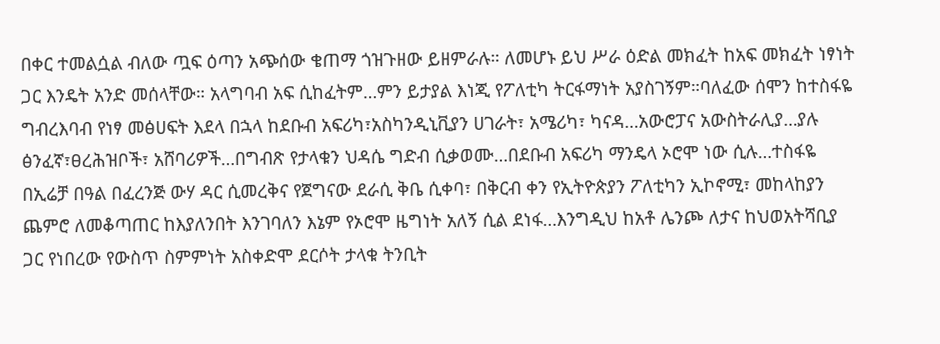በቀር ተመልሷል ብለው ጧፍ ዕጣን አጭሰው ቄጠማ ጎዝጉዘው ይዘምራሉ። ለመሆኑ ይህ ሥራ ዕድል መክፈት ከአፍ መክፈት ነፃነት ጋር እንዴት አንድ መሰላቸው። አላግባብ አፍ ሲከፈትም…ምን ይታያል እነጂ የፖለቲካ ትርፋማነት አያስገኝም።ባለፈው ሰሞን ከተስፋዬ ግብረእባብ የነፃ መፅሀፍት እደላ በኋላ ከደቡብ አፍሪካ፣አስካንዲኒቪያን ሀገራት፣ አሜሪካ፣ ካናዳ…አውሮፓና አውስትራሊያ…ያሉ ፅንፈኛ፣ፀረሕዝቦች፣ አሸባሪዎች…በግብጽ የታላቁን ህዳሴ ግድብ ሲቃወሙ…በደቡብ አፍሪካ ማንዴላ ኦሮሞ ነው ሲሉ…ተስፋዬ በኢሬቻ በዓል በፈረንጅ ውሃ ዳር ሲመረቅና የጀግናው ደራሲ ቅቤ ሲቀባ፣ በቅርብ ቀን የኢትዮጵያን ፖለቲካን ኢኮኖሚ፣ መከላከያን ጨምሮ ለመቆጣጠር ከእያለንበት እንገባለን እኔም የኦሮሞ ዜግነት አለኝ ሲል ደነፋ…እንግዲህ ከአቶ ሌንጮ ለታና ከህወአትሻቢያ ጋር የነበረው የውስጥ ስምምነት አስቀድሞ ደርሶት ታላቁ ትንቢት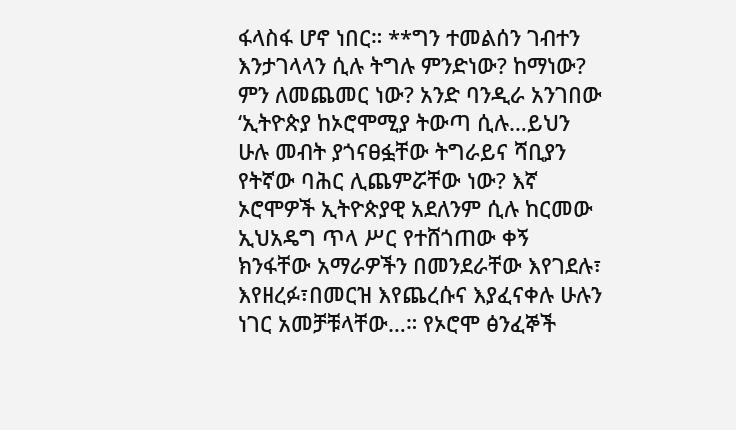ፋላስፋ ሆኖ ነበር። **ግን ተመልሰን ገብተን እንታገላላን ሲሉ ትግሉ ምንድነው? ከማነው? ምን ለመጨመር ነው? አንድ ባንዲራ አንገበው ‘ኢትዮጵያ ከኦሮሞሚያ ትውጣ ሲሉ…ይህን ሁሉ መብት ያጎናፀፏቸው ትግራይና ሻቢያን የትኛው ባሕር ሊጨምሯቸው ነው? እኛ ኦሮሞዎች ኢትዮጵያዊ አደለንም ሲሉ ከርመው ኢህአዴግ ጥላ ሥር የተሸጎጠው ቀኝ ክንፋቸው አማራዎችን በመንደራቸው እየገደሉ፣ እየዘረፉ፣በመርዝ እየጨረሱና እያፈናቀሉ ሁሉን ነገር አመቻቹላቸው…። የኦሮሞ ፅንፈኞች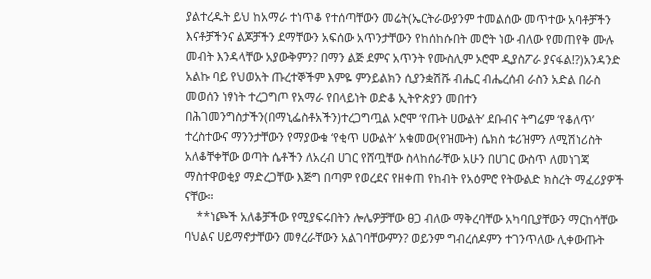ያልተረዱት ይህ ከአማራ ተነጥቆ የተሰጣቸውን መሬት(ኤርትራውያንም ተመልሰው መጥተው አባቶቻችን እናቶቻችንና ልጆቻችን ደማቸውን አፍሰው አጥንታቸውን የከሰከሱበት መሮት ነው ብለው የመጠየቅ ሙሉ መብት እንዳላቸው አያውቅምን? በማን ልጅ ደምና አጥንት የሙስሊም ኦሮሞ ዲያስፖራ ያናፋል!?)አንዳንድ አልኩ ባይ የህወአት ጡረተኞችም እምዬ ምንይልክን ሲያንቋሽሹ ብሔር ብሔረሰብ ራስን አድል በራስ መወሰን ነፃነት ተረጋግጦ የአማራ የበላይነት ወድቆ ኢትዮጵያን መበተን በሕገመንግስታችን(በማኒፌስቶአችን)ተረጋግጧል ኦሮሞ ‘የጡት ሀውልት’ ደቡብና ትግሬም ‘የቆለጥ’ ተረስተውና ማንንታቸውን የማያውቁ ‘የቂጥ ሀውልት’ አቁመው(የዝሙት) ሴክስ ቱሪዝምን ለሚሽነሪስት አለቆቸቀቸው ወጣት ሴቶችን ለአረብ ሀገር የሸጧቸው ስላከሰራቸው አሁን በሀገር ውስጥ ለመነገጃ ማስተዋወቂያ ማድረጋቸው እጅግ በጣም የወረደና የዘቀጠ የከብት የአዕምሮ የትውልድ ክስረት ማፈሪያዎች ናቸው።
    **ነጮች አለቆቻችው የሚያፍሩበትን ሎሌዎቻቸው ፀጋ ብለው ማቅረባቸው አካባቢያቸውን ማርከሳቸው ባህልና ሀይማኖታቸውን መፃረራቸውን አልገባቸውምን? ወይንም ግብረሰዶምን ተገንጥለው ሊቀውጡት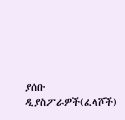ያሰቡ ዲያስፖራዎች(ፈላሾች)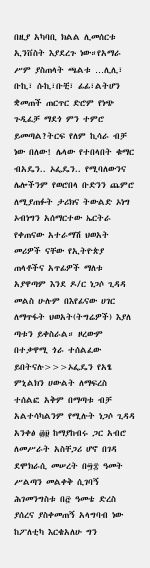በዚያ አካባቢ ክልል ሊመሰርቱ ኢንቨስት እያደረጉ ነው።የአማራ ሥም ያስጠላት ጫልቱ …ሊሊ፣ ቡኪ፣ ሱኪ፣ቡቺ፣ ፊፊ፣ልትሆን ቋመጠች ጠርጥር ድሮም የነጭ ጉዲፈቻ ማደጎ ምን ተምሮ ይመጣል?ትርፍ የለም ኪሳራ ብቻ ነው በለው! ሌላው የተበላበት ቁማር ብአዴን.. ኦፌዴን.. የሚባለውንና ሌሎችንም የወሮበላ ቡድንን ጨምሮ ለሚያጠፉት ታሪክና ትውልድ ኦነግ ኦብነግን አሰማርተው ኤርትራ የቀጠናው አተራማሽ ህወአት መሪዎች ናቸው የኢትዮጵያ ጠላቶችና አጥፊዎች ማለቱ አያዋጣም እንደ ዶ/ር ነጋሶ ጊዳዳ መልስ ሁሉም በእየፊናው ሀገር ለማጥፋት ህወአት(ትግሬዎች) እያለ ጣቱን ይቀስራል። ዞረውም በተቃዋሚ ጎራ ተሰልፈው ይበትናሉ>>>ኦፌዴን የአፄ ምኒልክን ሀውልት ለማፍረስ ተሰልፎ አቅም በማጣቱ ብቻ አልተሳካልንም የሚሉት ነጋሶ ጊዳዳ አንቀፅ ፴፱ ከማያከብሩ ጋር አብሮ ለመሥራት አስቸጋሪ ሆኖ በገዳ ደሞክራሲ መሠረት በ፵፰ ዓመት ሥልጣን መልቀቅ ሲገባኝ ሕገመንግስቱ በ፸ ዓመቴ ድረስ ያሰረና ያስቀመጠኝ አላግባብ ነው ከፖለቲካ እርቄአለሁ ግን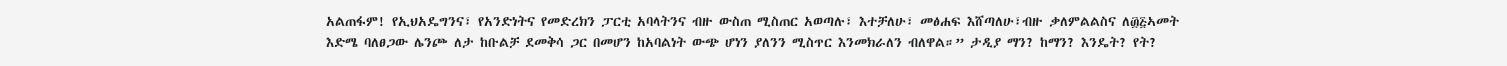አልጠፋም! የኢህአዴግንና፣ የአንድነትና የመድረክን ፓርቲ አባላትንና ብዙ ውስጠ ሚስጠር አወጣሉ፣ እተቻለሁ፣ መፅሐፍ እሸጣለሁ፣ብዙ ቃለምልልስና ለ፴፭ኣመት እድሜ ባለፀጋው ሌንጮ ለታ ከቡልቻ ደመቅሳ ጋር በመሆን ከአባልነት ውጭ ሆነን ያለንን ሚስጥር እንመክራለን ብለዋል።” ታዲያ ማን? ከማን? እንዴት? የት?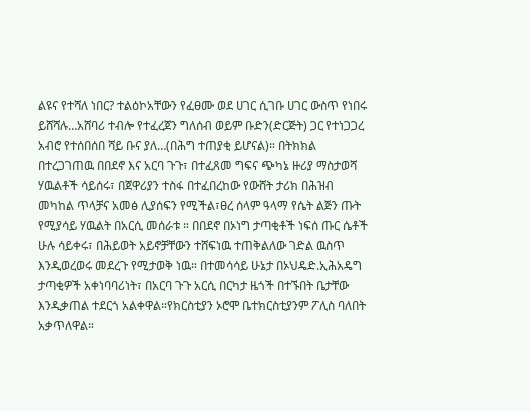ልዩና የተሻለ ነበር? ተልዕኮአቸውን የፈፀሙ ወደ ሀገር ሲገቡ ሀገር ውስጥ የነበሩ ይሸሻሉ…አሸባሪ ተብሎ የተፈረጀን ግለሰብ ወይም ቡድን(ድርጅት) ጋር የተነጋጋረ አብሮ የተሰበሰበ ሻይ ቡና ያለ…(በሕግ ተጠያቂ ይሆናል)። በትክክል በተረጋገጠዉ በበደኖ እና አርባ ጉጉ፣ በተፈጸመ ግፍና ጭካኔ ዙሪያ ማስታወሻ ሃዉልቶች ሳይሰሩ፣ በጀዋሪያን ተስፋ በተፈበረከው የውሸት ታሪክ በሕዝብ መካከል ጥላቻና አመፅ ሊያሰፍን የሚችል፣ፀረ ሰላም ዓላማ የሴት ልጅን ጡት የሚያሳይ ሃዉልት በአርሲ መሰራቱ ። በበደኖ በኦነግ ታጣቂቶች ነፍሰ ጡር ሴቶች ሁሉ ሳይቀሩ፣ በሕይወት አይኖቻቸውን ተሸፍነዉ ተጠቅልለው ገድል ዉስጥ እንዲወረወሩ መደረጉ የሚታወቅ ነዉ። በተመሳሳይ ሁኔታ በኦህዴድ.ኢሕአዴግ ታጣቂዎች አቀነባባሪነት፣ በአርባ ጉጉ አርሲ በርካታ ዜጎች በተኙበት ቤታቸው እንዲቃጠል ተደርጎ አልቀዋል።የክርስቲያን ኦሮሞ ቤተክርስቲያንም ፖሊስ ባለበት አቃጥለዋል።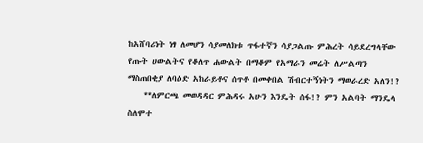ከአሸባሪነት ነፃ ለመሆን ሳያመለክቱ ጥፋተኛን ሳያጋልጡ ምሕረት ሳይደረግላቸው የጡት ሀውልትና የቆለጥ ሐውልት በማቆም የአማራን መሬት ለሥልጣን ማስጠበቂያ ለባዕድ አከራይቶና ሰጥቶ በመቀበል ሽብርተኝነትን ማወራረድ አለን!?
    **ለምርጫ መወዳዳር ምሕዳሩ አሁን እንዴት ሰፋ!? ምን አልባት ማንዴላ ስለሞተ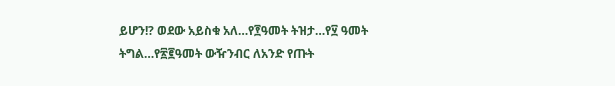ይሆን!? ወደው አይስቁ አለ…የ፻ዓመት ትዝታ…የ፶ ዓመት ትግል…የ፳፪ዓመት ውዥንብር ለአንድ የጡት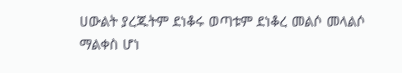ሀውልት ያረጁትም ደነቆሩ ወጣቱም ደነቆረ መልሶ መላልሶ ማልቀስ ሆነ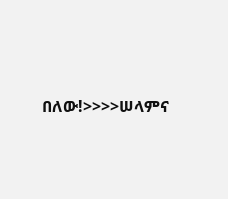በለው!>>>>ሠላምና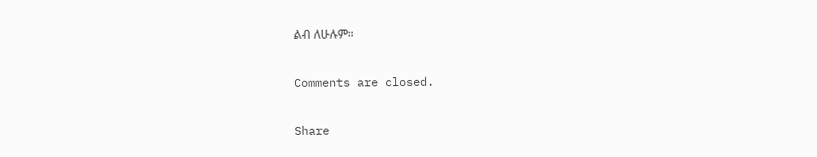ልብ ለሁሉም።

Comments are closed.

Share